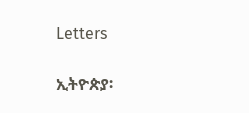Letters

ኢትዮጵያ፡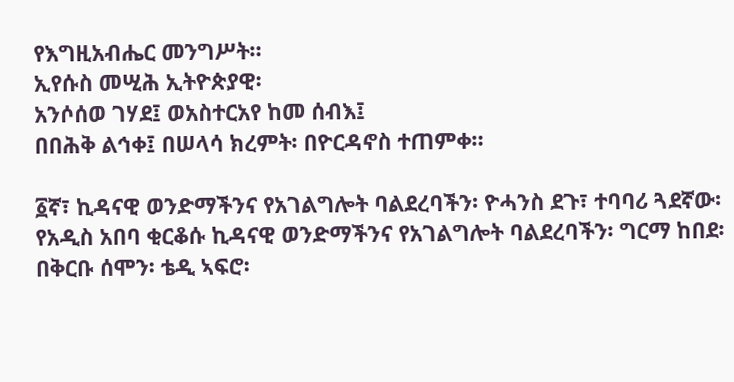የእግዚአብሔር መንግሥት።
ኢየሱስ መሢሕ ኢትዮጵያዊ፡
አንሶሰወ ገሃደ፤ ወአስተርአየ ከመ ሰብእ፤
በበሕቅ ልኅቀ፤ በሠላሳ ክረምት፡ በዮርዳኖስ ተጠምቀ።

፩ኛ፣ ኪዳናዊ ወንድማችንና የአገልግሎት ባልደረባችን፡ ዮሓንስ ደጉ፣ ተባባሪ ጓደኛው፡ የአዲስ አበባ ቂርቆሱ ኪዳናዊ ወንድማችንና የአገልግሎት ባልደረባችን፡ ግርማ ከበደ፡ በቅርቡ ሰሞን፡ ቴዲ ኣፍሮ፡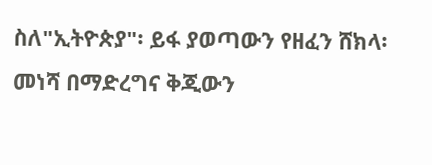ስለ"ኢትዮጵያ"፡ ይፋ ያወጣውን የዘፈን ሸክላ፡ መነሻ በማድረግና ቅጂውን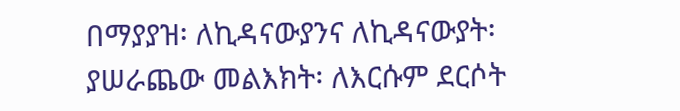በማያያዝ፡ ለኪዳናውያንና ለኪዳናውያት፡ ያሠራጨው መልእክት፡ ለእርሱም ደርሶት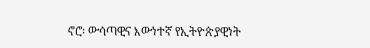ኖሮ፡ ውሳጣዊና እውነተኛ የኢትዮጵያዊነት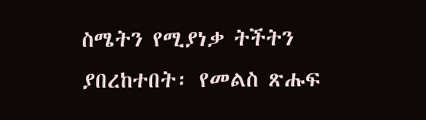ስሜትን የሚያነቃ ትችትን ያበረከተበት፡ የመልስ ጽሑፍ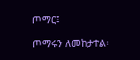ጦማር፤

ጦማሩን ለመከታተል፡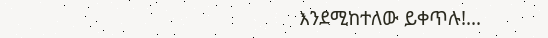እንደሚከተለው ይቀጥሉ!...